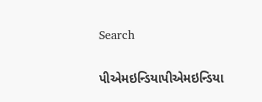Search

પીએમઇન્ડિયાપીએમઇન્ડિયા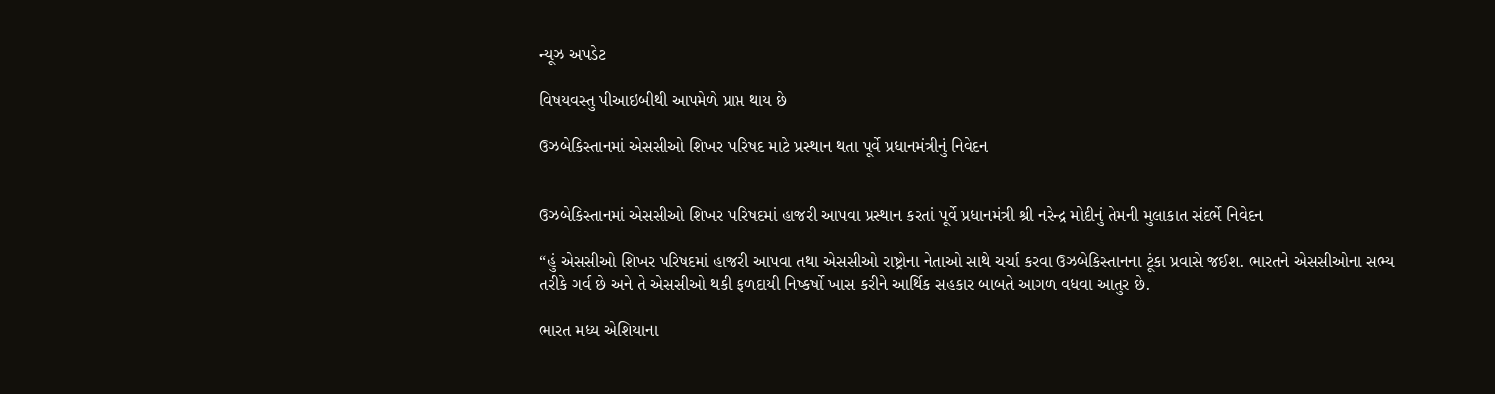ન્યૂઝ અપડેટ

વિષયવસ્તુ પીઆઇબીથી આપમેળે પ્રાપ્ત થાય છે

ઉઝબેકિસ્તાનમાં એસસીઓ શિખર પરિષદ માટે પ્રસ્થાન થતા પૂર્વે પ્રધાનમંત્રીનું નિવેદન


ઉઝબેકિસ્તાનમાં એસસીઓ શિખર પરિષદમાં હાજરી આપવા પ્રસ્થાન કરતાં પૂર્વે પ્રધાનમંત્રી શ્રી નરેન્દ્ર મોદીનું તેમની મુલાકાત સંદર્ભે નિવેદન

“હું એસસીઓ શિખર પરિષદમાં હાજરી આપવા તથા એસસીઓ રાષ્ટ્રોના નેતાઓ સાથે ચર્ચા કરવા ઉઝબેકિસ્તાનના ટૂંકા પ્રવાસે જઈશ. ભારતને એસસીઓના સભ્ય તરીકે ગર્વ છે અને તે એસસીઓ થકી ફળદાયી નિષ્કર્ષો ખાસ કરીને આર્થિક સહકાર બાબતે આગળ વધવા આતુર છે.

ભારત મધ્ય એશિયાના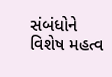સંબંધોને વિશેષ મહત્વ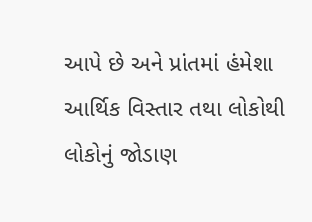આપે છે અને પ્રાંતમાં હંમેશા આર્થિક વિસ્તાર તથા લોકોથી લોકોનું જોડાણ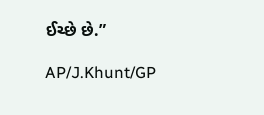ઈચ્છે છે.”

AP/J.Khunt/GP